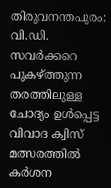തിരുവനന്തപുരം: വി.ഡി. സവർക്കറെ പുകഴ്ത്തുന്ന തരത്തിലുള്ള ചോദ്യം ഉൾപ്പെട്ട വിവാദ ക്വിസ് മത്സരത്തിൽ കർശന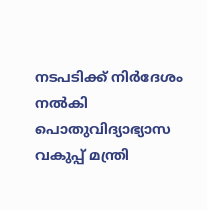നടപടിക്ക് നിർദേശം നൽകി പൊതുവിദ്യാഭ്യാസ വകുപ്പ് മന്ത്രി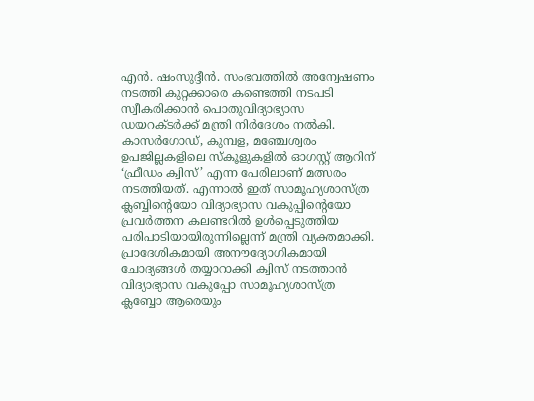എൻ. ഷംസുദ്ദീൻ. സംഭവത്തിൽ അന്വേഷണം നടത്തി കുറ്റക്കാരെ കണ്ടെത്തി നടപടി സ്വീകരിക്കാൻ പൊതുവിദ്യാഭ്യാസ ഡയറക്ടർക്ക് മന്ത്രി നിർദേശം നൽകി.
കാസർഗോഡ്, കുമ്പള, മഞ്ചേശ്വരം ഉപജില്ലകളിലെ സ്കൂളുകളിൽ ഓഗസ്റ്റ് ആറിന് ‘ഫ്രീഡം ക്വിസ്’ എന്ന പേരിലാണ് മത്സരം നടത്തിയത്. എന്നാൽ ഇത് സാമൂഹ്യശാസ്ത്ര ക്ലബ്ബിന്റെയോ വിദ്യാഭ്യാസ വകുപ്പിന്റെയോ പ്രവർത്തന കലണ്ടറിൽ ഉൾപ്പെടുത്തിയ പരിപാടിയായിരുന്നില്ലെന്ന് മന്ത്രി വ്യക്തമാക്കി.
പ്രാദേശികമായി അനൗദ്യോഗികമായി ചോദ്യങ്ങൾ തയ്യാറാക്കി ക്വിസ് നടത്താൻ വിദ്യാഭ്യാസ വകുപ്പോ സാമൂഹ്യശാസ്ത്ര ക്ലബ്ബോ ആരെയും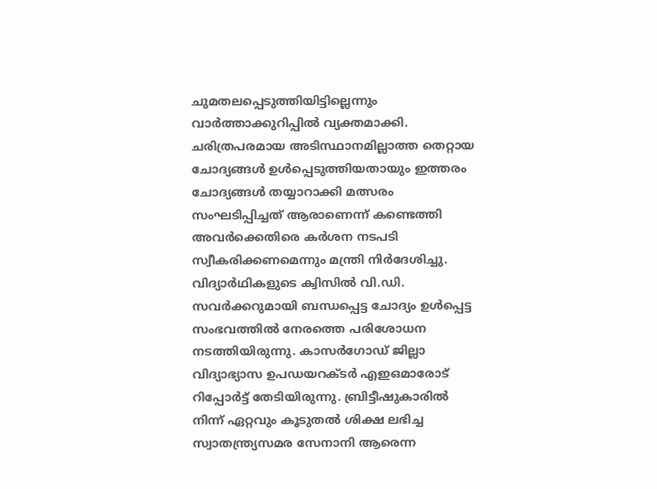ചുമതലപ്പെടുത്തിയിട്ടില്ലെന്നും വാർത്താക്കുറിപ്പിൽ വ്യക്തമാക്കി. ചരിത്രപരമായ അടിസ്ഥാനമില്ലാത്ത തെറ്റായ ചോദ്യങ്ങൾ ഉൾപ്പെടുത്തിയതായും ഇത്തരം ചോദ്യങ്ങൾ തയ്യാറാക്കി മത്സരം സംഘടിപ്പിച്ചത് ആരാണെന്ന് കണ്ടെത്തി അവർക്കെതിരെ കർശന നടപടി സ്വീകരിക്കണമെന്നും മന്ത്രി നിർദേശിച്ചു.
വിദ്യാർഥികളുടെ ക്വിസിൽ വി.ഡി. സവർക്കറുമായി ബന്ധപ്പെട്ട ചോദ്യം ഉൾപ്പെട്ട സംഭവത്തിൽ നേരത്തെ പരിശോധന നടത്തിയിരുന്നു. കാസർഗോഡ് ജില്ലാ വിദ്യാഭ്യാസ ഉപഡയറക്ടർ എഇഒമാരോട് റിപ്പോർട്ട് തേടിയിരുന്നു. ബ്രിട്ടീഷുകാരിൽ നിന്ന് ഏറ്റവും കൂടുതൽ ശിക്ഷ ലഭിച്ച സ്വാതന്ത്ര്യസമര സേനാനി ആരെന്ന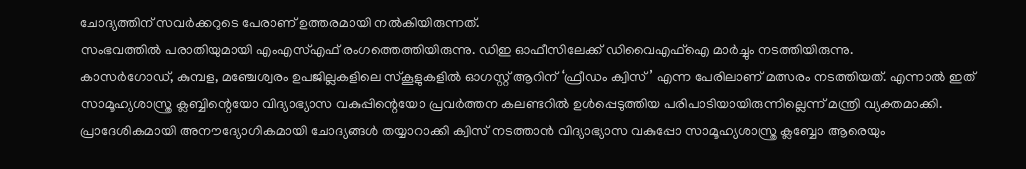ചോദ്യത്തിന് സവർക്കറുടെ പേരാണ് ഉത്തരമായി നൽകിയിരുന്നത്.
സംഭവത്തിൽ പരാതിയുമായി എംഎസ്എഫ് രംഗത്തെത്തിയിരുന്നു. ഡിഇ ഓഫീസിലേക്ക് ഡിവൈഎഫ്ഐ മാർച്ചും നടത്തിയിരുന്നു.
കാസർഗോഡ്, കുമ്പള, മഞ്ചേശ്വരം ഉപജില്ലകളിലെ സ്കൂളുകളിൽ ഓഗസ്റ്റ് ആറിന് ‘ഫ്രീഡം ക്വിസ്’ എന്ന പേരിലാണ് മത്സരം നടത്തിയത്. എന്നാൽ ഇത് സാമൂഹ്യശാസ്ത്ര ക്ലബ്ബിന്റെയോ വിദ്യാഭ്യാസ വകുപ്പിന്റെയോ പ്രവർത്തന കലണ്ടറിൽ ഉൾപ്പെടുത്തിയ പരിപാടിയായിരുന്നില്ലെന്ന് മന്ത്രി വ്യക്തമാക്കി.
പ്രാദേശികമായി അനൗദ്യോഗികമായി ചോദ്യങ്ങൾ തയ്യാറാക്കി ക്വിസ് നടത്താൻ വിദ്യാഭ്യാസ വകുപ്പോ സാമൂഹ്യശാസ്ത്ര ക്ലബ്ബോ ആരെയും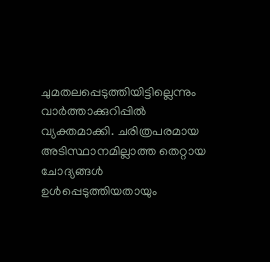ചുമതലപ്പെടുത്തിയിട്ടില്ലെന്നും വാർത്താക്കുറിപ്പിൽ വ്യക്തമാക്കി. ചരിത്രപരമായ അടിസ്ഥാനമില്ലാത്ത തെറ്റായ ചോദ്യങ്ങൾ ഉൾപ്പെടുത്തിയതായും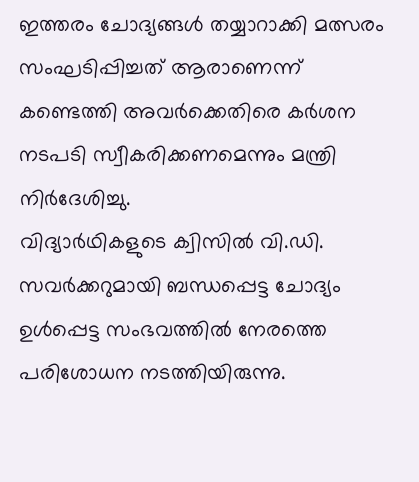ഇത്തരം ചോദ്യങ്ങൾ തയ്യാറാക്കി മത്സരം സംഘടിപ്പിച്ചത് ആരാണെന്ന് കണ്ടെത്തി അവർക്കെതിരെ കർശന നടപടി സ്വീകരിക്കണമെന്നും മന്ത്രി നിർദേശിച്ചു.
വിദ്യാർഥികളുടെ ക്വിസിൽ വി.ഡി. സവർക്കറുമായി ബന്ധപ്പെട്ട ചോദ്യം ഉൾപ്പെട്ട സംഭവത്തിൽ നേരത്തെ പരിശോധന നടത്തിയിരുന്നു.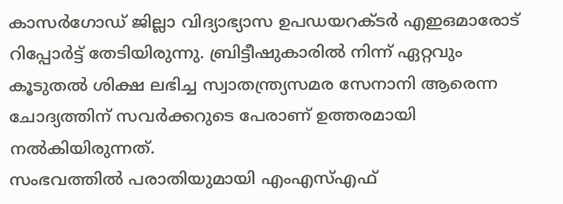കാസർഗോഡ് ജില്ലാ വിദ്യാഭ്യാസ ഉപഡയറക്ടർ എഇഒമാരോട് റിപ്പോർട്ട് തേടിയിരുന്നു. ബ്രിട്ടീഷുകാരിൽ നിന്ന് ഏറ്റവും കൂടുതൽ ശിക്ഷ ലഭിച്ച സ്വാതന്ത്ര്യസമര സേനാനി ആരെന്ന ചോദ്യത്തിന് സവർക്കറുടെ പേരാണ് ഉത്തരമായി നൽകിയിരുന്നത്.
സംഭവത്തിൽ പരാതിയുമായി എംഎസ്എഫ്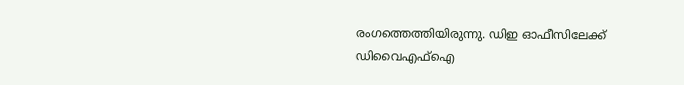രംഗത്തെത്തിയിരുന്നു. ഡിഇ ഓഫീസിലേക്ക് ഡിവൈഎഫ്ഐ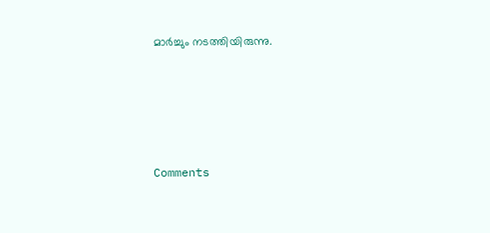മാർച്ചും നടത്തിയിരുന്നു.







Comments